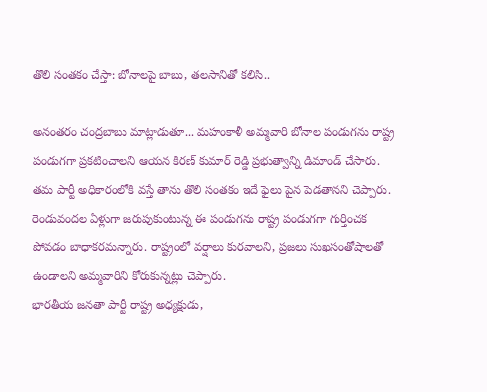తొలి సంతకం చేస్తా: బోనాలపై బాబు, తలసానితో కలిసి..

అనంతరం చంద్రబాబు మాట్లాడుతూ... మహంకాళీ అమ్మవారి బోనాల పండుగను రాష్ట్ర పండుగగా ప్రకటించాలని ఆయన కిరణ్ కుమార్ రెడ్డి ప్రభుత్వాన్ని డిమాండ్ చేసారు. తమ పార్టీ అధికారంలోకి వస్తే తాను తొలి సంతకం ఇదే ఫైలు పైన పెడతానని చెప్పారు. రెండువందల ఏళ్లుగా జరుపుకుంటున్న ఈ పండుగను రాష్ట్ర పండుగగా గుర్తించక పోవడం బాధాకరమన్నారు. రాష్ట్రంలో వర్షాలు కురవాలని, ప్రజలు సుఖసంతోషాలతో ఉండాలని అమ్మవారిని కోరుకున్నట్లు చెప్పారు.
భారతీయ జనతా పార్టీ రాష్ట్ర అధ్యక్షుడు,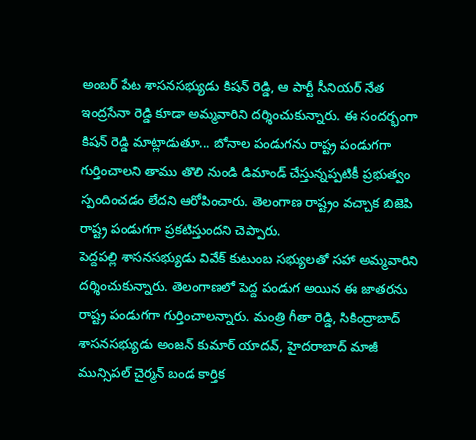అంబర్ పేట శాసనసభ్యుడు కిషన్ రెడ్డి, ఆ పార్టీ సీనియర్ నేత ఇంద్రసేనా రెడ్డి కూడా అమ్మవారిని దర్శించుకున్నారు. ఈ సందర్భంగా కిషన్ రెడ్డి మాట్లాడుతూ... బోనాల పండుగను రాష్ట్ర పండుగగా గుర్తించాలని తాము తొలి నుండి డిమాండ్ చేస్తున్నప్పటికీ ప్రభుత్వం స్పందించడం లేదని ఆరోపించారు. తెలంగాణ రాష్ట్రం వచ్చాక బిజెపి రాష్ట్ర పండుగగా ప్రకటిస్తుందని చెప్పారు.
పెద్దపల్లి శాసనసభ్యుడు వివేక్ కుటుంబ సభ్యులతో సహా అమ్మవారిని దర్శించుకున్నారు. తెలంగాణలో పెద్ద పండుగ అయిన ఈ జాతరను రాష్ట్ర పండుగగా గుర్తించాలన్నారు. మంత్రి గీతా రెడ్డి, సికింద్రాబాద్ శాసనసభ్యుడు అంజన్ కుమార్ యాదవ్, హైదరాబాద్ మాజీ మున్సిపల్ చైర్మన్ బండ కార్తిక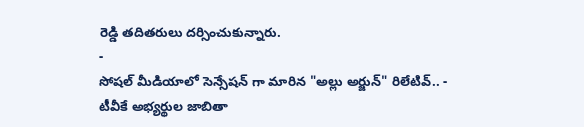రెడ్డి తదితరులు దర్సించుకున్నారు.
-
సోషల్ మీడియాలో సెన్సేషన్ గా మారిన "అల్లు అర్జున్" రిలేటివ్.. -
టీవీకే అభ్యర్థుల జాబితా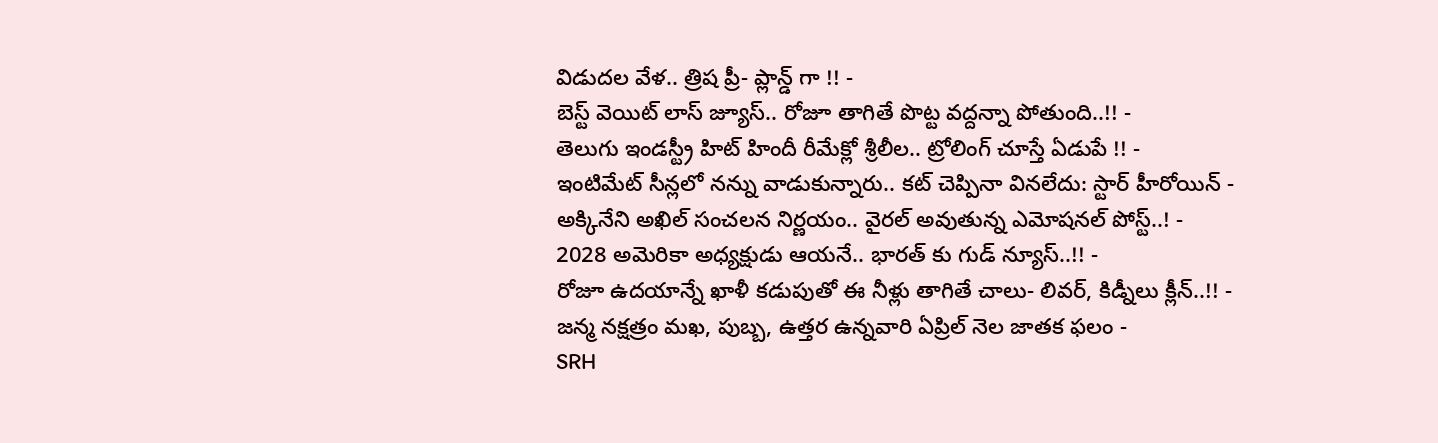విడుదల వేళ.. త్రిష ప్రీ- ప్లాన్డ్ గా !! -
బెస్ట్ వెయిట్ లాస్ జ్యూస్.. రోజూ తాగితే పొట్ట వద్దన్నా పోతుంది..!! -
తెలుగు ఇండస్ట్రీ హిట్ హిందీ రీమేక్లో శ్రీలీల.. ట్రోలింగ్ చూస్తే ఏడుపే !! -
ఇంటిమేట్ సీన్లలో నన్ను వాడుకున్నారు.. కట్ చెప్పినా వినలేదు: స్టార్ హీరోయిన్ -
అక్కినేని అఖిల్ సంచలన నిర్ణయం.. వైరల్ అవుతున్న ఎమోషనల్ పోస్ట్..! -
2028 అమెరికా అధ్యక్షుడు ఆయనే.. భారత్ కు గుడ్ న్యూస్..!! -
రోజూ ఉదయాన్నే ఖాళీ కడుపుతో ఈ నీళ్లు తాగితే చాలు- లివర్, కిడ్నీలు క్లీన్..!! -
జన్మ నక్షత్రం మఖ, పుబ్బ, ఉత్తర ఉన్నవారి ఏప్రిల్ నెల జాతక ఫలం -
SRH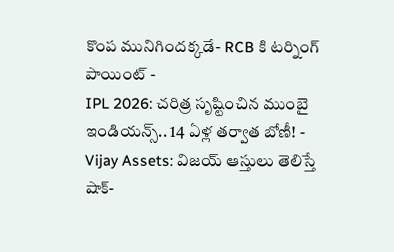కొంప మునిగిందక్కడే- RCB కి టర్నింగ్ పాయింట్ -
IPL 2026: చరిత్ర సృష్టించిన ముంబై ఇండియన్స్.. 14 ఏళ్ల తర్వాత బోణీ! -
Vijay Assets: విజయ్ ఆస్తులు తెలిస్తే షాక్-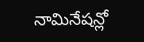నామినేషన్లో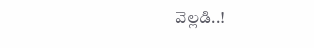వెల్లడి..!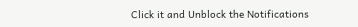Click it and Unblock the Notifications